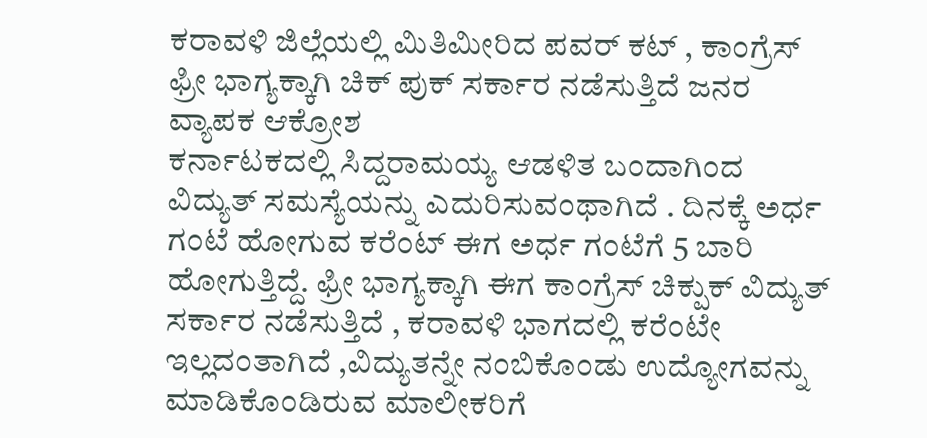ಕರಾವಳಿ ಜಿಲ್ಲೆಯಲ್ಲಿ ಮಿತಿಮೀರಿದ ಪವರ್ ಕಟ್ , ಕಾಂಗ್ರೆಸ್ ಫ್ರೀ ಭಾಗ್ಯಕ್ಕಾಗಿ ಚಿಕ್ ಪುಕ್ ಸರ್ಕಾರ ನಡೆಸುತ್ತಿದೆ ಜನರ ವ್ಯಾಪಕ ಆಕ್ರೋಶ
ಕರ್ನಾಟಕದಲ್ಲಿ ಸಿದ್ದರಾಮಯ್ಯ ಆಡಳಿತ ಬಂದಾಗಿಂದ ವಿದ್ಯುತ್ ಸಮಸ್ಯೆಯನ್ನು ಎದುರಿಸುವಂಥಾಗಿದೆ . ದಿನಕ್ಕೆ ಅರ್ಧ ಗಂಟೆ ಹೋಗುವ ಕರೆಂಟ್ ಈಗ ಅರ್ಧ ಗಂಟೆಗೆ 5 ಬಾರಿ ಹೋಗುತ್ತಿದ್ದೆ. ಫ್ರೀ ಭಾಗ್ಯಕ್ಕಾಗಿ ಈಗ ಕಾಂಗ್ರೆಸ್ ಚಿಕ್ಪುಕ್ ವಿದ್ಯುತ್ ಸರ್ಕಾರ ನಡೆಸುತ್ತಿದೆ , ಕರಾವಳಿ ಭಾಗದಲ್ಲಿ ಕರೆಂಟೇ ಇಲ್ಲದಂತಾಗಿದೆ ,ವಿದ್ಯುತನ್ನೇ ನಂಬಿಕೊಂಡು ಉದ್ಯೋಗವನ್ನು ಮಾಡಿಕೊಂಡಿರುವ ಮಾಲೀಕರಿಗೆ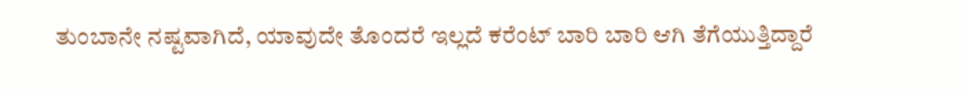ತುಂಬಾನೇ ನಷ್ಟವಾಗಿದೆ, ಯಾವುದೇ ತೊಂದರೆ ಇಲ್ಲದೆ ಕರೆಂಟ್ ಬಾರಿ ಬಾರಿ ಆಗಿ ತೆಗೆಯುತ್ತಿದ್ದಾರೆ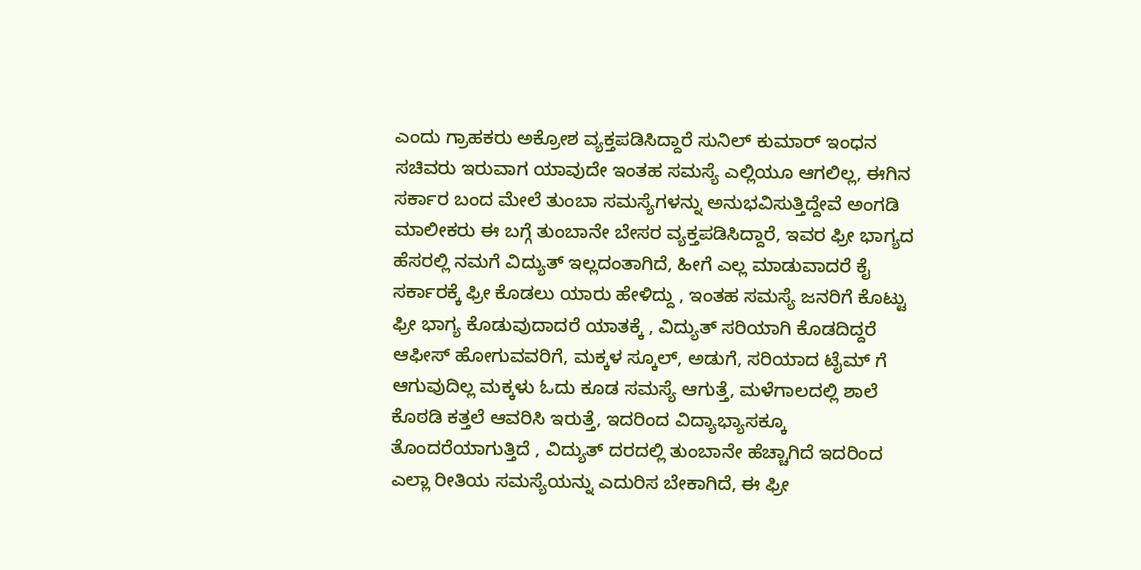ಎಂದು ಗ್ರಾಹಕರು ಅಕ್ರೋಶ ವ್ಯಕ್ತಪಡಿಸಿದ್ದಾರೆ ಸುನಿಲ್ ಕುಮಾರ್ ಇಂಧನ ಸಚಿವರು ಇರುವಾಗ ಯಾವುದೇ ಇಂತಹ ಸಮಸ್ಯೆ ಎಲ್ಲಿಯೂ ಆಗಲಿಲ್ಲ, ಈಗಿನ ಸರ್ಕಾರ ಬಂದ ಮೇಲೆ ತುಂಬಾ ಸಮಸ್ಯೆಗಳನ್ನು ಅನುಭವಿಸುತ್ತಿದ್ದೇವೆ ಅಂಗಡಿ ಮಾಲೀಕರು ಈ ಬಗ್ಗೆ ತುಂಬಾನೇ ಬೇಸರ ವ್ಯಕ್ತಪಡಿಸಿದ್ದಾರೆ, ಇವರ ಫ್ರೀ ಭಾಗ್ಯದ ಹೆಸರಲ್ಲಿ ನಮಗೆ ವಿದ್ಯುತ್ ಇಲ್ಲದಂತಾಗಿದೆ, ಹೀಗೆ ಎಲ್ಲ ಮಾಡುವಾದರೆ ಕೈ ಸರ್ಕಾರಕ್ಕೆ ಫ್ರೀ ಕೊಡಲು ಯಾರು ಹೇಳಿದ್ದು , ಇಂತಹ ಸಮಸ್ಯೆ ಜನರಿಗೆ ಕೊಟ್ಟು ಫ್ರೀ ಭಾಗ್ಯ ಕೊಡುವುದಾದರೆ ಯಾತಕ್ಕೆ , ವಿದ್ಯುತ್ ಸರಿಯಾಗಿ ಕೊಡದಿದ್ದರೆ ಆಫೀಸ್ ಹೋಗುವವರಿಗೆ, ಮಕ್ಕಳ ಸ್ಕೂಲ್, ಅಡುಗೆ, ಸರಿಯಾದ ಟೈಮ್ ಗೆ ಆಗುವುದಿಲ್ಲ ಮಕ್ಕಳು ಓದು ಕೂಡ ಸಮಸ್ಯೆ ಆಗುತ್ತೆ, ಮಳೆಗಾಲದಲ್ಲಿ ಶಾಲೆ ಕೊಠಡಿ ಕತ್ತಲೆ ಆವರಿಸಿ ಇರುತ್ತೆ, ಇದರಿಂದ ವಿದ್ಯಾಭ್ಯಾಸಕ್ಕೂ ತೊಂದರೆಯಾಗುತ್ತಿದೆ , ವಿದ್ಯುತ್ ದರದಲ್ಲಿ ತುಂಬಾನೇ ಹೆಚ್ಚಾಗಿದೆ ಇದರಿಂದ ಎಲ್ಲಾ ರೀತಿಯ ಸಮಸ್ಯೆಯನ್ನು ಎದುರಿಸ ಬೇಕಾಗಿದೆ, ಈ ಫ್ರೀ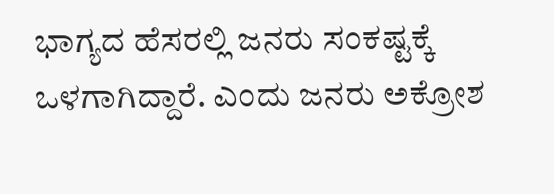ಭಾಗ್ಯದ ಹೆಸರಲ್ಲಿ ಜನರು ಸಂಕಷ್ಟಕ್ಕೆ ಒಳಗಾಗಿದ್ದಾರೆ. ಎಂದು ಜನರು ಅಕ್ರೋಶ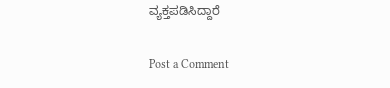ವ್ಯಕ್ತಪಡಿಸಿದ್ದಾರೆ

Post a Comment